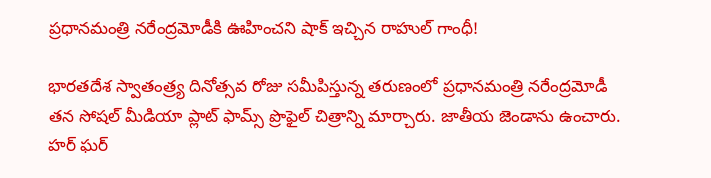ప్రధానమంత్రి నరేంద్రమోడీకి ఊహించని షాక్ ఇచ్చిన రాహుల్ గాంధీ!

భారతదేశ స్వాతంత్ర్య దినోత్సవ రోజు సమీపిస్తున్న తరుణంలో ప్రధానమంత్రి నరేంద్రమోడీ తన సోషల్ మీడియా ప్లాట్ ఫామ్స్ ప్రొఫైల్ చిత్రాన్ని మార్చారు. జాతీయ జెండాను ఉంచారు. హర్ ఘర్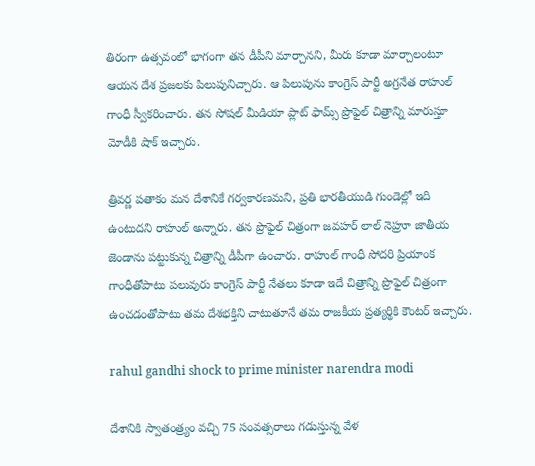తిరంగా ఉత్సవంలో భాగంగా తన డీపీని మార్చానని, మీరు కూడా మార్చాలంటూ ఆయన దేశ ప్రజలకు పిలుపునిచ్చారు. ఆ పిలుపును కాంగ్రెస్ పార్టీ అగ్రనేత రాహుల్ గాంధీ స్వీకరించారు. తన సోషల్ మీడియా ప్లాట్ ఫామ్స్ ప్రొఫైల్ చిత్రాన్ని మారుస్తూ మోడీకి షాక్ ఇచ్చారు.

త్రివర్ణ పతాకం మన దేశానికే గర్వకారణమని, ప్రతి భారతీయుడి గుండెల్లో ఇది ఉంటుదని రాహుల్ అన్నారు. తన ప్రొఫైల్ చిత్రంగా జవహర్ లాల్ నెహ్రూ జాతీయ జెండాను పట్టుకున్న చిత్రాన్ని డీపీగా ఉంచారు. రాహుల్ గాంధీ సోదరి ప్రియాంక గాంధీతోపాటు పలువురు కాంగ్రెస్ పార్టీ నేతలు కూడా ఇదే చిత్రాన్ని ప్రొఫైల్ చిత్రంగా ఉంచడంతోపాటు తమ దేశభక్తిని చాటుతూనే తమ రాజకీయ ప్రత్యర్థికి కౌంటర్ ఇచ్చారు.

rahul gandhi shock to prime minister narendra modi

దేశానికి స్వాతంత్ర్యం వచ్చి 75 సంవత్సరాలు గడుస్తున్న వేళ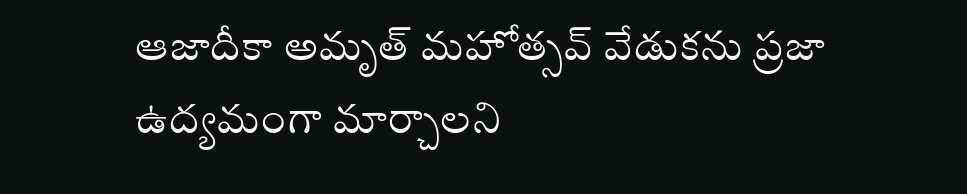ఆజాదీకా అమృత్ మహోత్సవ్ వేడుకను ప్రజా ఉద్యమంగా మార్చాలని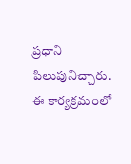ప్రధాని పిలుపునిచ్చారు. ఈ కార్యక్రమంలో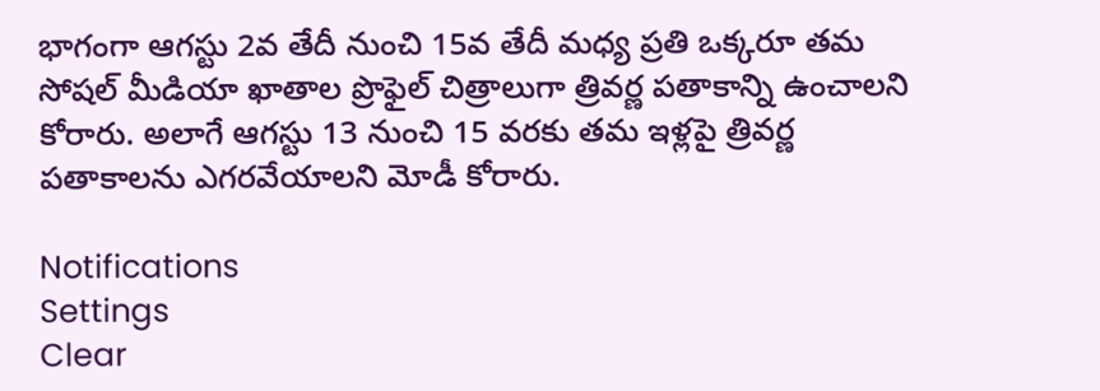భాగంగా ఆగస్టు 2వ తేదీ నుంచి 15వ తేదీ మధ్య ప్రతి ఒక్కరూ తమ సోషల్ మీడియా ఖాతాల ప్రొఫైల్ చిత్రాలుగా త్రివర్ణ పతాకాన్ని ఉంచాలని కోరారు. అలాగే ఆగస్టు 13 నుంచి 15 వరకు తమ ఇళ్లపై త్రివర్ణ పతాకాలను ఎగరవేయాలని మోడీ కోరారు.

Notifications
Settings
Clear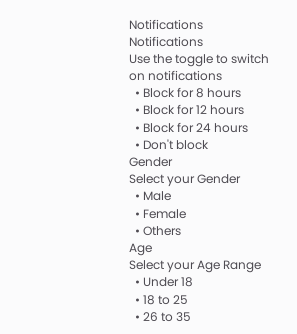Notifications
Notifications
Use the toggle to switch on notifications
  • Block for 8 hours
  • Block for 12 hours
  • Block for 24 hours
  • Don't block
Gender
Select your Gender
  • Male
  • Female
  • Others
Age
Select your Age Range
  • Under 18
  • 18 to 25
  • 26 to 35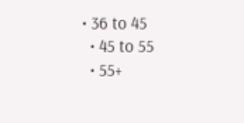• 36 to 45
  • 45 to 55
  • 55+